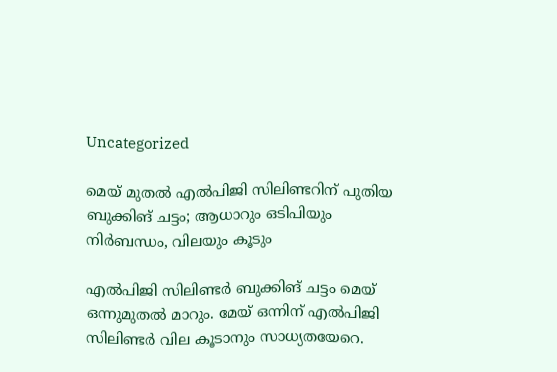Uncategorized

മെയ് മുതൽ എൽപിജി സിലിണ്ടറിന് പുതിയ ബുക്കിങ് ചട്ടം; ആധാറും ഒടിപിയും നിർബന്ധം, വിലയും കൂടും

എൽപിജി സിലിണ്ടർ ബുക്കിങ് ചട്ടം മെയ് ഒന്നുമുതൽ മാറും. മേയ് ഒന്നിന് എൽപിജി സിലിണ്ടർ വില കൂടാനും സാധ്യതയേറെ.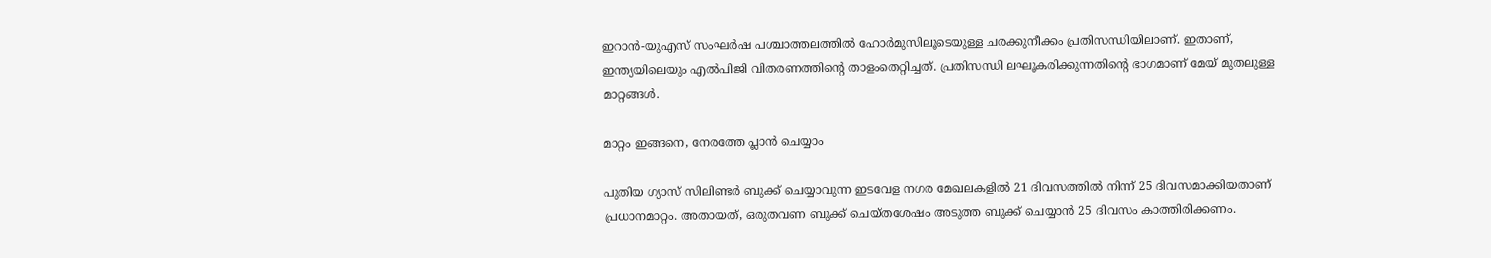ഇറാൻ-യുഎസ് സംഘർഷ പശ്ചാത്തലത്തിൽ ഹോർമുസിലൂടെയുള്ള ചരക്കുനീക്കം പ്രതിസന്ധിയിലാണ്. ഇതാണ്, ഇന്ത്യയിലെയും എൽപിജി വിതരണത്തിന്റെ താളംതെറ്റിച്ചത്. പ്രതിസന്ധി ലഘൂകരിക്കുന്നതിൻ്റെ ഭാഗമാണ് മേയ് മുതലുള്ള മാറ്റങ്ങൾ.

മാറ്റം ഇങ്ങനെ, നേരത്തേ പ്ലാൻ ചെയ്യാം

പുതിയ ഗ്യാസ് സിലിണ്ടർ ബുക്ക് ചെയ്യാവുന്ന ഇടവേള നഗര മേഖലകളിൽ 21 ദിവസത്തിൽ നിന്ന് 25 ദിവസമാക്കിയതാണ് പ്രധാനമാറ്റം. അതായത്, ഒരുതവണ ബുക്ക് ചെയ്തശേഷം അടുത്ത ബുക്ക് ചെയ്യാൻ 25 ദിവസം കാത്തിരിക്കണം.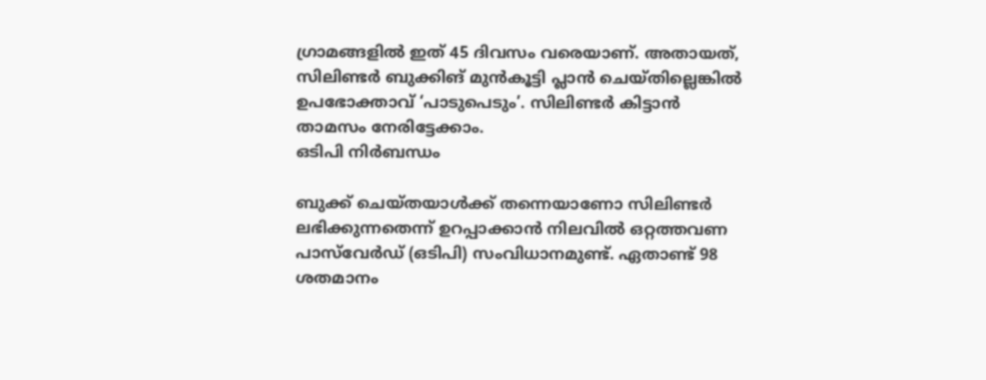ഗ്രാമങ്ങളിൽ ഇത് 45 ദിവസം വരെയാണ്. അതായത്, സിലിണ്ടർ ബുക്കിങ് മുൻകൂട്ടി പ്ലാൻ ചെയ്‌തില്ലെങ്കിൽ ഉപഭോക്താവ് ‘പാടുപെടും’. സിലിണ്ടർ കിട്ടാൻ താമസം നേരിട്ടേക്കാം.
ഒടിപി നിർബന്ധം

ബുക്ക് ചെയ്‌തയാൾക്ക് തന്നെയാണോ സിലിണ്ടർ ലഭിക്കുന്നതെന്ന് ഉറപ്പാക്കാൻ നിലവിൽ ഒറ്റത്തവണ പാസ്‌വേർഡ് (ഒടിപി) സംവിധാനമുണ്ട്. ഏതാണ്ട് 98 ശതമാനം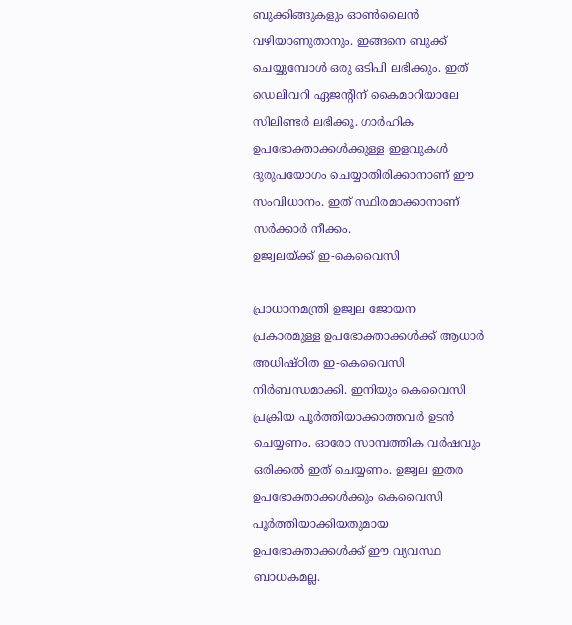ബുക്കിങ്ങുകളും ഓൺലൈൻ വഴിയാണുതാനും. ഇങ്ങനെ ബുക്ക് ചെയ്യുമ്പോൾ ഒരു ഒടിപി ലഭിക്കും. ഇത് ഡെലിവറി ഏജൻ്റിന് കൈമാറിയാലേ സിലിണ്ടർ ലഭിക്കൂ. ഗാർഹിക ഉപഭോക്താക്കൾക്കുള്ള ഇളവുകൾ ദുരുപയോഗം ചെയ്യാതിരിക്കാനാണ് ഈ സംവിധാനം. ഇത് സ്ഥിരമാക്കാനാണ് സർക്കാർ നീക്കം.
ഉജ്വലയ്ക്ക് ഇ-കെവൈസി

പ്രാധാനമന്ത്രി ഉജ്വല ജോയന പ്രകാരമുള്ള ഉപഭോക്താക്കൾക്ക് ആധാർ അധിഷ്‌ഠിത ഇ-കെവൈസി നിർബന്ധമാക്കി. ഇനിയും കെവൈസി പ്രക്രിയ പൂർത്തിയാക്കാത്തവർ ഉടൻ ചെയ്യണം. ഓരോ സാമ്പത്തിക വർഷവും ഒരിക്കൽ ഇത് ചെയ്യണം. ഉജ്വല ഇതര ഉപഭോക്താക്കൾക്കും കെവൈസി പൂർത്തിയാക്കിയതുമായ ഉപഭോക്താക്കൾക്ക് ഈ വ്യവസ്ഥ ബാധകമല്ല.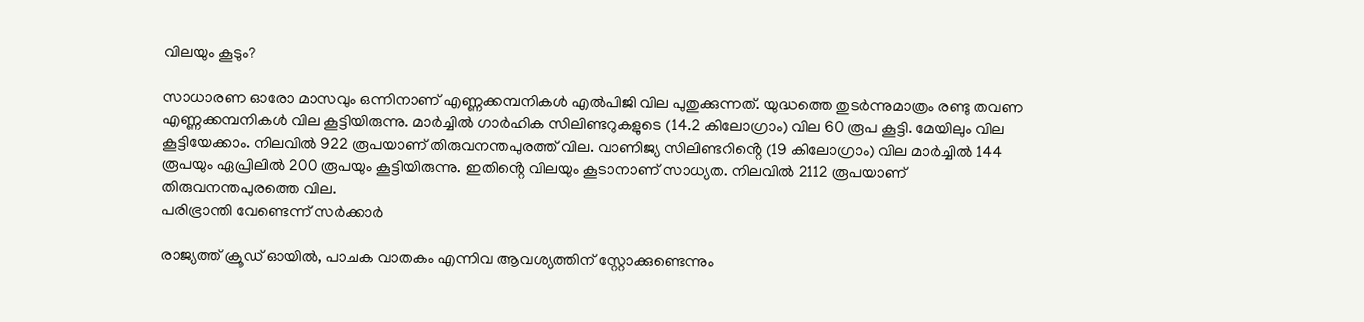വിലയും കൂടും?

സാധാരണ ഓരോ മാസവും ഒന്നിനാണ് എണ്ണക്കമ്പനികൾ എൽപിജി വില പുതുക്കുന്നത്. യുദ്ധത്തെ തുടർന്നുമാത്രം രണ്ടു തവണ എണ്ണക്കമ്പനികൾ വില കൂട്ടിയിരുന്നു. മാർച്ചിൽ ഗാർഹിക സിലിണ്ടറുകളുടെ (14.2 കിലോഗ്രാം) വില 60 രൂപ കൂട്ടി. മേയിലും വില കൂട്ടിയേക്കാം. നിലവിൽ 922 രൂപയാണ് തിരുവനന്തപുരത്ത് വില. വാണിജ്യ സിലിണ്ടറിൻ്റെ (19 കിലോഗ്രാം) വില മാർച്ചിൽ 144 രൂപയും ഏപ്രിലിൽ 200 രൂപയും കൂട്ടിയിരുന്നു. ഇതിൻ്റെ വിലയും കൂടാനാണ് സാധ്യത. നിലവിൽ 2112 രൂപയാണ് തിരുവനന്തപുരത്തെ വില.
പരിഭ്രാന്തി വേണ്ടെന്ന് സർക്കാർ

രാജ്യത്ത് ക്രൂഡ് ഓയിൽ, പാചക വാതകം എന്നിവ ആവശ്യത്തിന് സ്റ്റോക്കുണ്ടെന്നും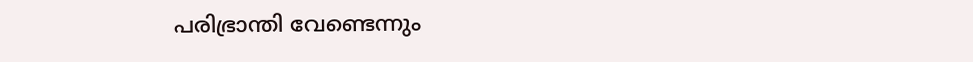പരിഭ്രാന്തി വേണ്ടെന്നും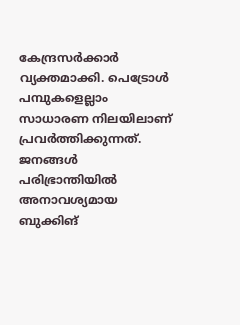കേന്ദ്രസർക്കാർ വ്യക്തമാക്കി. പെട്രോൾ പമ്പുകളെല്ലാം സാധാരണ നിലയിലാണ് പ്രവർത്തിക്കുന്നത്. ജനങ്ങൾ പരിഭ്രാന്തിയിൽ അനാവശ്യമായ ബുക്കിങ്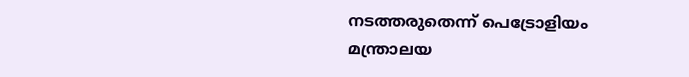നടത്തരുതെന്ന് പെട്രോളിയം മന്ത്രാലയ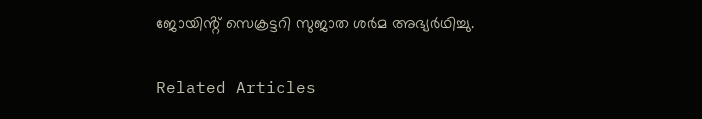ജോയിൻ്റ് സെക്രട്ടറി സുജാത ശർമ അഭ്യർഥിച്ചു.

Related Articles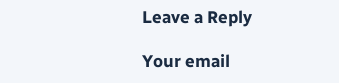Leave a Reply

Your email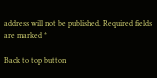address will not be published. Required fields are marked *

Back to top button